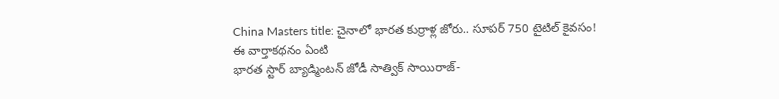China Masters title: చైనాలో భారత కుర్రాళ్ల జోరు.. సూపర్ 750 టైటిల్ కైవసం!
ఈ వార్తాకథనం ఏంటి
భారత స్టార్ బ్యాడ్మింటన్ జోడీ సాత్విక్ సాయిరాజ్-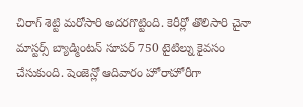చిరాగ్ శెట్టి మరోసారి అదరగొట్టింది. కెరీర్లో తొలిసారి చైనా మాస్టర్స్ బ్యాడ్మింటన్ సూపర్ 750 టైటిల్ను కైవసం చేసుకుంది. షెంజెన్లో ఆదివారం హోరాహోరీగా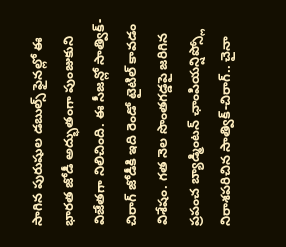సాగిన పురుషుల డబుల్స్ ఫైనల్లో ఈ భారత జోడీ అద్భుతంగా పుంజుకుని విజేతగా నిలిచింది. ఈ సీజన్లో సాత్విక్-చిరాగ్ జోడీకి ఇది రెండో టైటిల్ కావడం విశేషం. గత నెల సొంతగడ్డపై జరిగిన ప్రపంచ బ్యాడ్మింటన్ ఛాంపియన్షిప్స్లో నిరాశపరిచిన సాత్విక్-చిరాగ్.. చైనా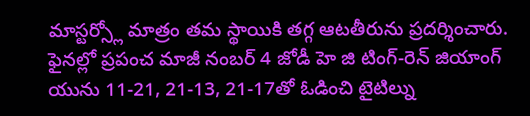మాస్టర్స్లో మాత్రం తమ స్థాయికి తగ్గ ఆటతీరును ప్రదర్శించారు. ఫైనల్లో ప్రపంచ మాజీ నంబర్ 4 జోడీ హె జి టింగ్-రెన్ జియాంగ్ యును 11-21, 21-13, 21-17తో ఓడించి టైటిల్ను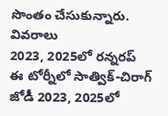సొంతం చేసుకున్నారు.
వివరాలు
2023, 2025లో రన్నరప్
ఈ టోర్నీలో సాత్విక్-చిరాగ్ జోడీ 2023, 2025లో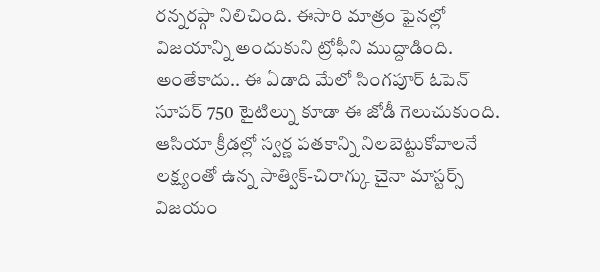రన్నరప్గా నిలిచింది. ఈసారి మాత్రం ఫైనల్లో విజయాన్ని అందుకుని ట్రోఫీని ముద్దాడింది.
అంతేకాదు.. ఈ ఏడాది మేలో సింగపూర్ ఓపెన్ సూపర్ 750 టైటిల్ను కూడా ఈ జోడీ గెలుచుకుంది.
ఆసియా క్రీడల్లో స్వర్ణ పతకాన్ని నిలబెట్టుకోవాలనే లక్ష్యంతో ఉన్న సాత్విక్-చిరాగ్కు చైనా మాస్టర్స్ విజయం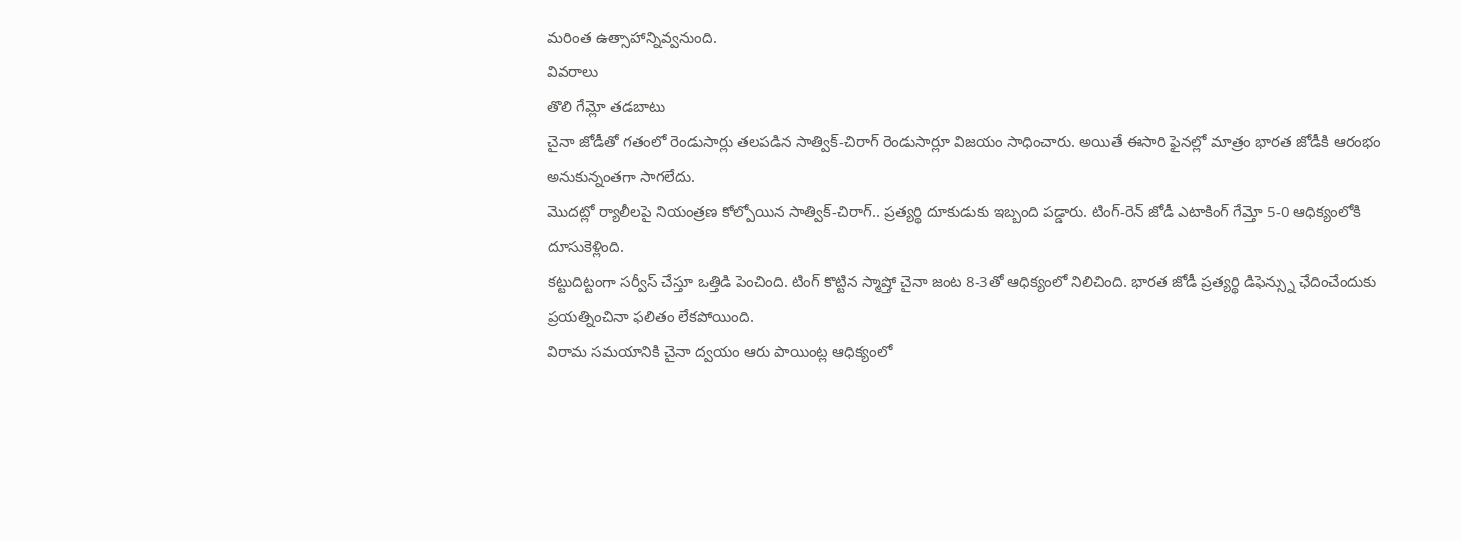మరింత ఉత్సాహాన్నివ్వనుంది.
వివరాలు
తొలి గేమ్లో తడబాటు
చైనా జోడీతో గతంలో రెండుసార్లు తలపడిన సాత్విక్-చిరాగ్ రెండుసార్లూ విజయం సాధించారు. అయితే ఈసారి ఫైనల్లో మాత్రం భారత జోడీకి ఆరంభం అనుకున్నంతగా సాగలేదు.
మొదట్లో ర్యాలీలపై నియంత్రణ కోల్పోయిన సాత్విక్-చిరాగ్.. ప్రత్యర్థి దూకుడుకు ఇబ్బంది పడ్డారు. టింగ్-రెన్ జోడీ ఎటాకింగ్ గేమ్తో 5-0 ఆధిక్యంలోకి దూసుకెళ్లింది.
కట్టుదిట్టంగా సర్వీస్ చేస్తూ ఒత్తిడి పెంచింది. టింగ్ కొట్టిన స్మాష్తో చైనా జంట 8-3తో ఆధిక్యంలో నిలిచింది. భారత జోడీ ప్రత్యర్థి డిఫెన్స్ను ఛేదించేందుకు ప్రయత్నించినా ఫలితం లేకపోయింది.
విరామ సమయానికి చైనా ద్వయం ఆరు పాయింట్ల ఆధిక్యంలో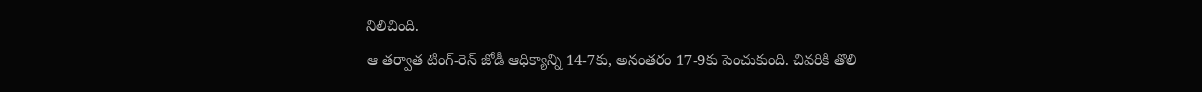నిలిచింది.
ఆ తర్వాత టింగ్-రెన్ జోడీ ఆధిక్యాన్ని 14-7కు, అనంతరం 17-9కు పెంచుకుంది. చివరికి తొలి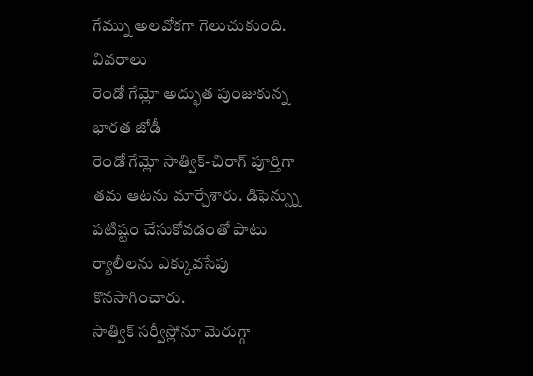గేమ్ను అలవోకగా గెలుచుకుంది.
వివరాలు
రెండో గేమ్లో అద్భుత పుంజుకున్న భారత జోడీ
రెండో గేమ్లో సాత్విక్-చిరాగ్ పూర్తిగా తమ ఆటను మార్చేశారు. డిఫెన్స్ను పటిష్టం చేసుకోవడంతో పాటు ర్యాలీలను ఎక్కువసేపు కొనసాగించారు.
సాత్విక్ సర్వీస్లోనూ మెరుగ్గా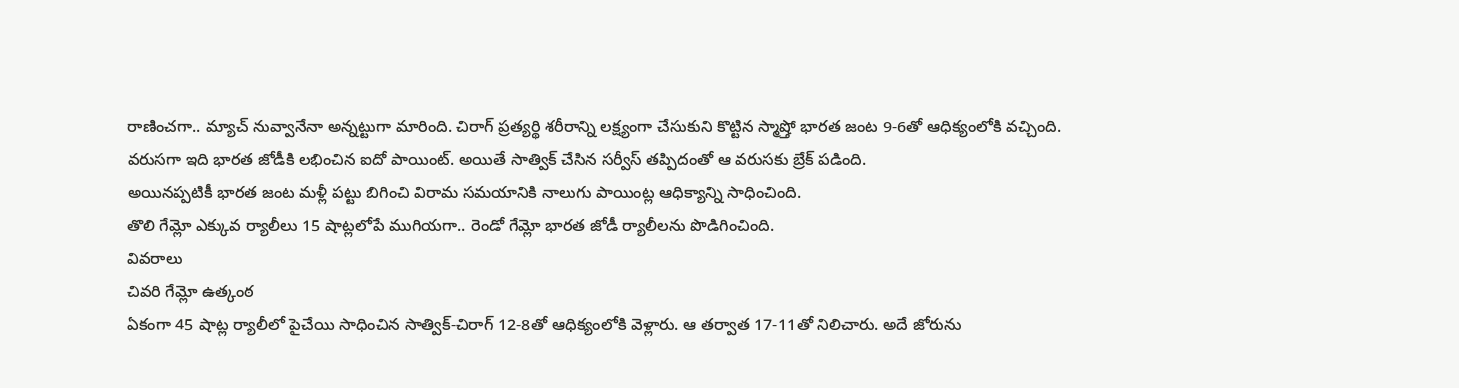రాణించగా.. మ్యాచ్ నువ్వానేనా అన్నట్టుగా మారింది. చిరాగ్ ప్రత్యర్థి శరీరాన్ని లక్ష్యంగా చేసుకుని కొట్టిన స్మాష్తో భారత జంట 9-6తో ఆధిక్యంలోకి వచ్చింది.
వరుసగా ఇది భారత జోడీకి లభించిన ఐదో పాయింట్. అయితే సాత్విక్ చేసిన సర్వీస్ తప్పిదంతో ఆ వరుసకు బ్రేక్ పడింది.
అయినప్పటికీ భారత జంట మళ్లీ పట్టు బిగించి విరామ సమయానికి నాలుగు పాయింట్ల ఆధిక్యాన్ని సాధించింది.
తొలి గేమ్లో ఎక్కువ ర్యాలీలు 15 షాట్లలోపే ముగియగా.. రెండో గేమ్లో భారత జోడీ ర్యాలీలను పొడిగించింది.
వివరాలు
చివరి గేమ్లో ఉత్కంఠ
ఏకంగా 45 షాట్ల ర్యాలీలో పైచేయి సాధించిన సాత్విక్-చిరాగ్ 12-8తో ఆధిక్యంలోకి వెళ్లారు. ఆ తర్వాత 17-11తో నిలిచారు. అదే జోరును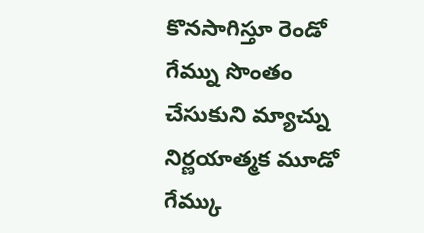కొనసాగిస్తూ రెండో గేమ్ను సొంతం చేసుకుని మ్యాచ్ను నిర్ణయాత్మక మూడో గేమ్కు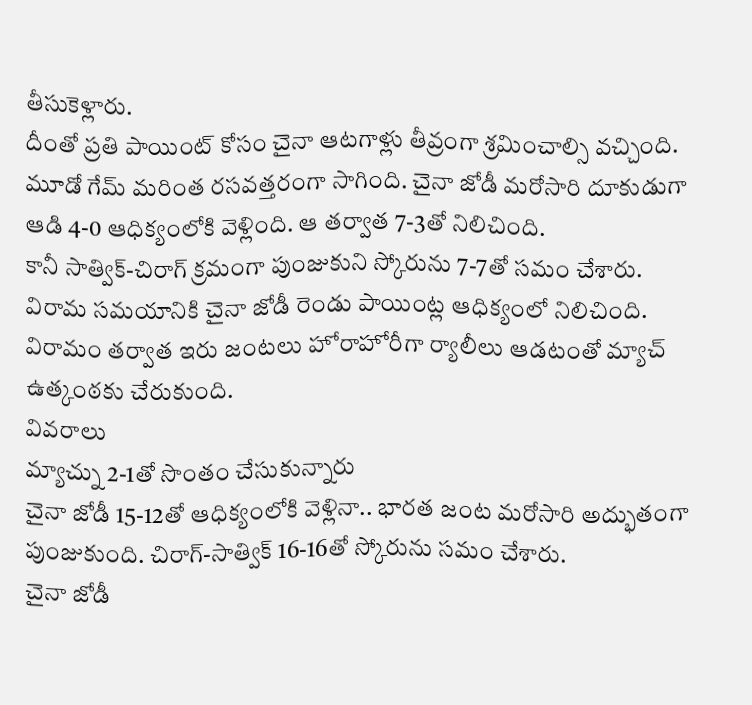తీసుకెళ్లారు.
దీంతో ప్రతి పాయింట్ కోసం చైనా ఆటగాళ్లు తీవ్రంగా శ్రమించాల్సి వచ్చింది.
మూడో గేమ్ మరింత రసవత్తరంగా సాగింది. చైనా జోడీ మరోసారి దూకుడుగా ఆడి 4-0 ఆధిక్యంలోకి వెళ్లింది. ఆ తర్వాత 7-3తో నిలిచింది.
కానీ సాత్విక్-చిరాగ్ క్రమంగా పుంజుకుని స్కోరును 7-7తో సమం చేశారు. విరామ సమయానికి చైనా జోడీ రెండు పాయింట్ల ఆధిక్యంలో నిలిచింది.
విరామం తర్వాత ఇరు జంటలు హోరాహోరీగా ర్యాలీలు ఆడటంతో మ్యాచ్ ఉత్కంఠకు చేరుకుంది.
వివరాలు
మ్యాచ్ను 2-1తో సొంతం చేసుకున్నారు
చైనా జోడీ 15-12తో ఆధిక్యంలోకి వెళ్లినా.. భారత జంట మరోసారి అద్భుతంగా పుంజుకుంది. చిరాగ్-సాత్విక్ 16-16తో స్కోరును సమం చేశారు.
చైనా జోడీ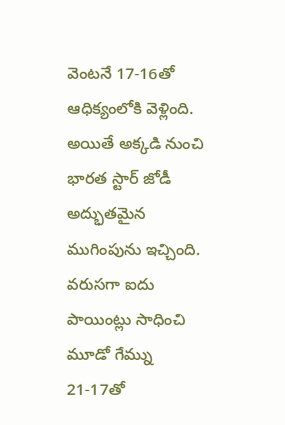వెంటనే 17-16తో ఆధిక్యంలోకి వెళ్లింది. అయితే అక్కడి నుంచి భారత స్టార్ జోడీ అద్భుతమైన ముగింపును ఇచ్చింది.
వరుసగా ఐదు పాయింట్లు సాధించి మూడో గేమ్ను 21-17తో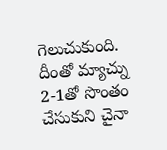గెలుచుకుంది.
దీంతో మ్యాచ్ను 2-1తో సొంతం చేసుకుని చైనా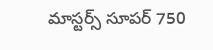మాస్టర్స్ సూపర్ 750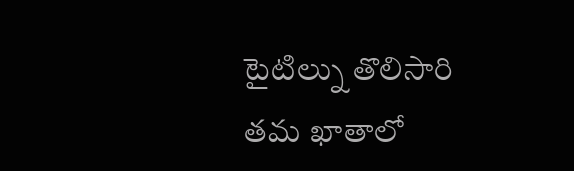టైటిల్ను తొలిసారి తమ ఖాతాలో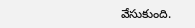వేసుకుంది.